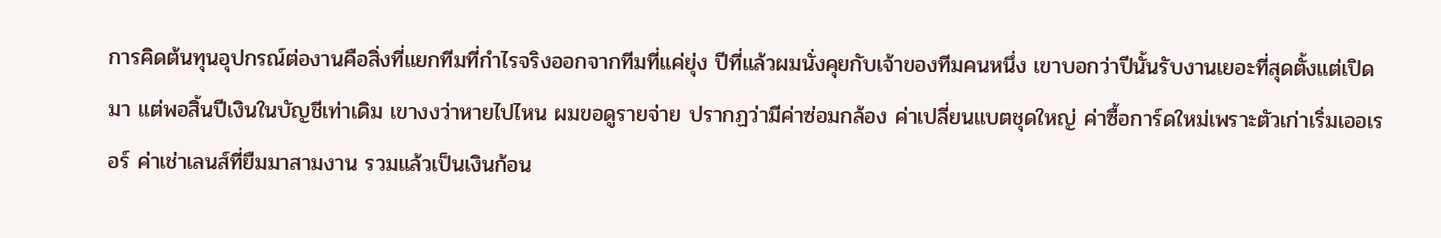การคิดต้นทุนอุปกรณ์ต่องานคือสิ่งที่แยกทีมที่กำไรจริงออกจากทีมที่แค่ยุ่ง ปีที่แล้วผมนั่งคุยกับเจ้าของทีมคนหนึ่ง เขาบอกว่าปีนั้นรับงานเยอะที่สุดตั้งแต่เปิดมา แต่พอสิ้นปีเงินในบัญชีเท่าเดิม เขางงว่าหายไปไหน ผมขอดูรายจ่าย ปรากฏว่ามีค่าซ่อมกล้อง ค่าเปลี่ยนแบตชุดใหญ่ ค่าซื้อการ์ดใหม่เพราะตัวเก่าเริ่มเออเรอร์ ค่าเช่าเลนส์ที่ยืมมาสามงาน รวมแล้วเป็นเงินก้อน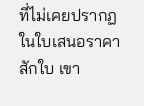ที่ไม่เคยปรากฏในใบเสนอราคาสักใบ เขา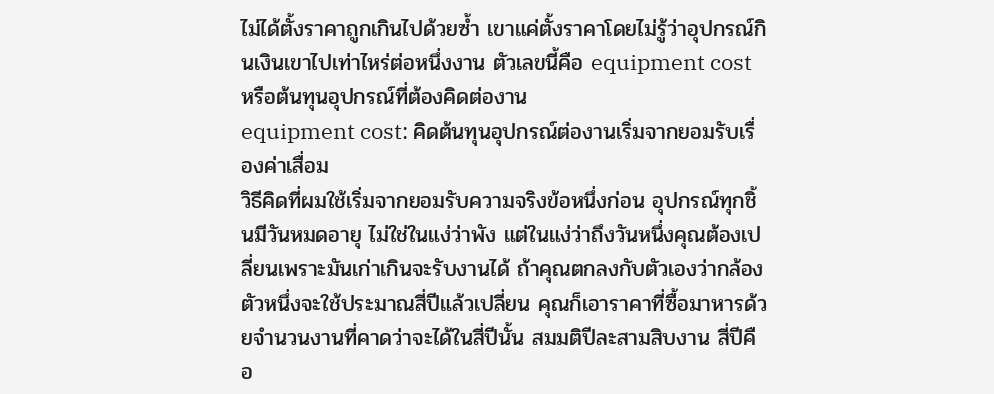ไม่ได้ตั้งราคาถูกเกินไปด้วยซ้ำ เขาแค่ตั้งราคาโดยไม่รู้ว่าอุปกรณ์กินเงินเขาไปเท่าไหร่ต่อหนึ่งงาน ตัวเลขนี้คือ equipment cost หรือต้นทุนอุปกรณ์ที่ต้องคิดต่องาน
equipment cost: คิดต้นทุนอุปกรณ์ต่องานเริ่มจากยอมรับเรื่องค่าเสื่อม
วิธีคิดที่ผมใช้เริ่มจากยอมรับความจริงข้อหนึ่งก่อน อุปกรณ์ทุกชิ้นมีวันหมดอายุ ไม่ใช่ในแง่ว่าพัง แต่ในแง่ว่าถึงวันหนึ่งคุณต้องเปลี่ยนเพราะมันเก่าเกินจะรับงานได้ ถ้าคุณตกลงกับตัวเองว่ากล้องตัวหนึ่งจะใช้ประมาณสี่ปีแล้วเปลี่ยน คุณก็เอาราคาที่ซื้อมาหารด้วยจำนวนงานที่คาดว่าจะได้ในสี่ปีนั้น สมมติปีละสามสิบงาน สี่ปีคือ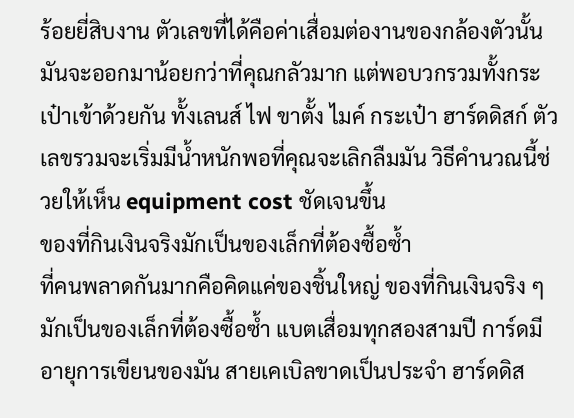ร้อยยี่สิบงาน ตัวเลขที่ได้คือค่าเสื่อมต่องานของกล้องตัวนั้น มันจะออกมาน้อยกว่าที่คุณกลัวมาก แต่พอบวกรวมทั้งกระเป๋าเข้าด้วยกัน ทั้งเลนส์ ไฟ ขาตั้ง ไมค์ กระเป๋า ฮาร์ดดิสก์ ตัวเลขรวมจะเริ่มมีน้ำหนักพอที่คุณจะเลิกลืมมัน วิธีคำนวณนี้ช่วยให้เห็น equipment cost ชัดเจนขึ้น
ของที่กินเงินจริงมักเป็นของเล็กที่ต้องซื้อซ้ำ
ที่คนพลาดกันมากคือคิดแค่ของชิ้นใหญ่ ของที่กินเงินจริง ๆ มักเป็นของเล็กที่ต้องซื้อซ้ำ แบตเสื่อมทุกสองสามปี การ์ดมีอายุการเขียนของมัน สายเคเบิลขาดเป็นประจำ ฮาร์ดดิส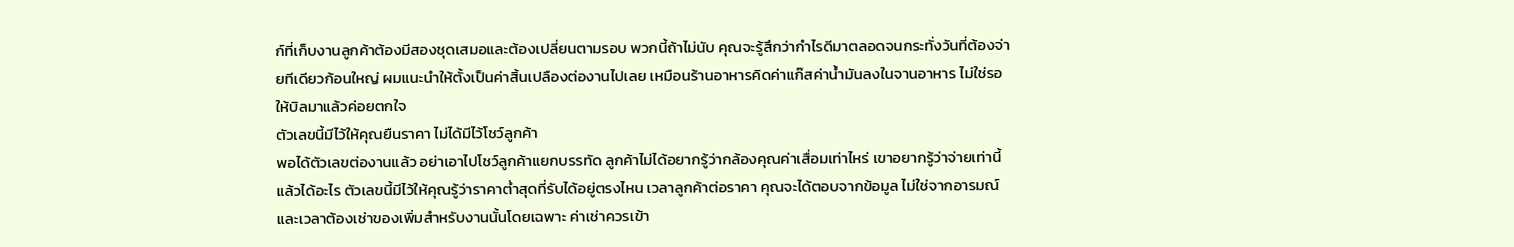ก์ที่เก็บงานลูกค้าต้องมีสองชุดเสมอและต้องเปลี่ยนตามรอบ พวกนี้ถ้าไม่นับ คุณจะรู้สึกว่ากำไรดีมาตลอดจนกระทั่งวันที่ต้องจ่ายทีเดียวก้อนใหญ่ ผมแนะนำให้ตั้งเป็นค่าสิ้นเปลืองต่องานไปเลย เหมือนร้านอาหารคิดค่าแก๊สค่าน้ำมันลงในจานอาหาร ไม่ใช่รอให้บิลมาแล้วค่อยตกใจ
ตัวเลขนี้มีไว้ให้คุณยืนราคา ไม่ได้มีไว้โชว์ลูกค้า
พอได้ตัวเลขต่องานแล้ว อย่าเอาไปโชว์ลูกค้าแยกบรรทัด ลูกค้าไม่ได้อยากรู้ว่ากล้องคุณค่าเสื่อมเท่าไหร่ เขาอยากรู้ว่าจ่ายเท่านี้แล้วได้อะไร ตัวเลขนี้มีไว้ให้คุณรู้ว่าราคาต่ำสุดที่รับได้อยู่ตรงไหน เวลาลูกค้าต่อราคา คุณจะได้ตอบจากข้อมูล ไม่ใช่จากอารมณ์ และเวลาต้องเช่าของเพิ่มสำหรับงานนั้นโดยเฉพาะ ค่าเช่าควรเข้า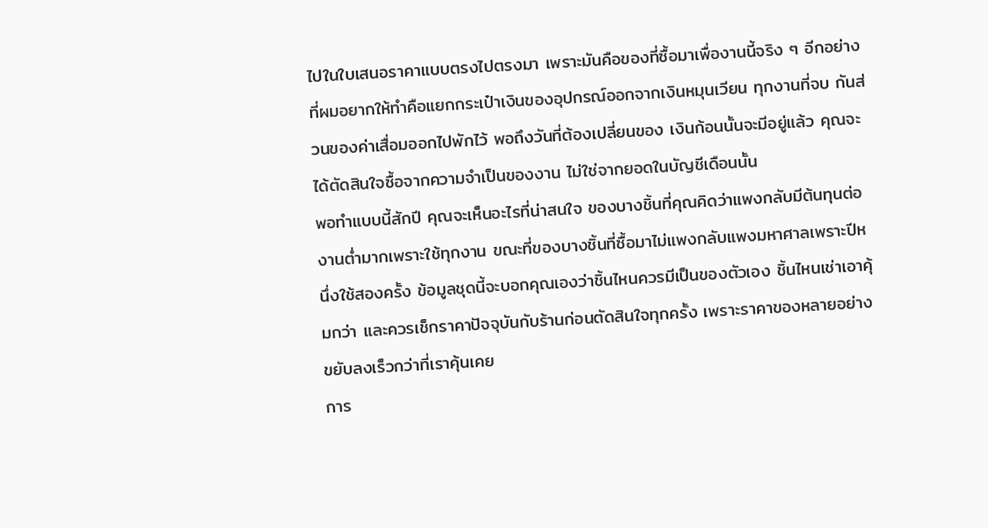ไปในใบเสนอราคาแบบตรงไปตรงมา เพราะมันคือของที่ซื้อมาเพื่องานนี้จริง ๆ อีกอย่างที่ผมอยากให้ทำคือแยกกระเป๋าเงินของอุปกรณ์ออกจากเงินหมุนเวียน ทุกงานที่จบ กันส่วนของค่าเสื่อมออกไปพักไว้ พอถึงวันที่ต้องเปลี่ยนของ เงินก้อนนั้นจะมีอยู่แล้ว คุณจะได้ตัดสินใจซื้อจากความจำเป็นของงาน ไม่ใช่จากยอดในบัญชีเดือนนั้น
พอทำแบบนี้สักปี คุณจะเห็นอะไรที่น่าสนใจ ของบางชิ้นที่คุณคิดว่าแพงกลับมีต้นทุนต่องานต่ำมากเพราะใช้ทุกงาน ขณะที่ของบางชิ้นที่ซื้อมาไม่แพงกลับแพงมหาศาลเพราะปีหนึ่งใช้สองครั้ง ข้อมูลชุดนี้จะบอกคุณเองว่าชิ้นไหนควรมีเป็นของตัวเอง ชิ้นไหนเช่าเอาคุ้มกว่า และควรเช็กราคาปัจจุบันกับร้านก่อนตัดสินใจทุกครั้ง เพราะราคาของหลายอย่างขยับลงเร็วกว่าที่เราคุ้นเคย
การ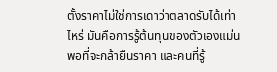ตั้งราคาไม่ใช่การเดาว่าตลาดรับได้เท่าไหร่ มันคือการรู้ต้นทุนของตัวเองแม่นพอที่จะกล้ายืนราคา และคนที่รู้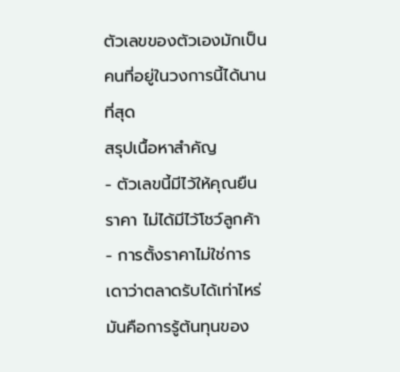ตัวเลขของตัวเองมักเป็นคนที่อยู่ในวงการนี้ได้นานที่สุด
สรุปเนื้อหาสำคัญ
- ตัวเลขนี้มีไว้ให้คุณยืนราคา ไม่ได้มีไว้โชว์ลูกค้า
- การตั้งราคาไม่ใช่การเดาว่าตลาดรับได้เท่าไหร่ มันคือการรู้ต้นทุนของ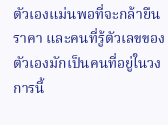ตัวเองแม่นพอที่จะกล้ายืนราคา และคนที่รู้ตัวเลขของตัวเองมักเป็นคนที่อยู่ในวงการนี้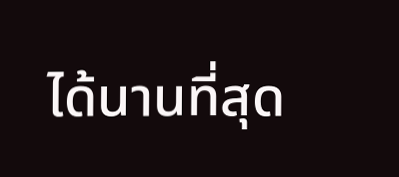ได้นานที่สุด